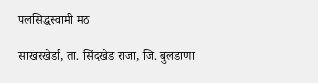पलसिद्धस्वामी मठ

साखरखेर्डा, ता. सिंदखेड राजा, जि. बुलडाणा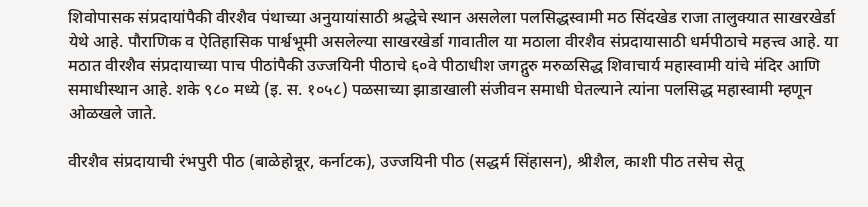शिवोपासक संप्रदायांपैकी वीरशैव पंथाच्या अनुयायांसाठी श्रद्धेचे स्थान असलेला पलसिद्धस्वामी मठ सिंदखेड राजा तालुक्यात साखरखेर्डा येथे आहे. पौराणिक व ऐतिहासिक पार्श्वभूमी असलेल्या साखरखेर्डा गावातील या मठाला वीरशैव संप्रदायासाठी धर्मपीठाचे महत्त्व आहे. या मठात वीरशैव संप्रदायाच्या पाच पीठांपैकी उज्जयिनी पीठाचे ६०वे पीठाधीश जगद्गुरु मरुळसिद्ध शिवाचार्य महास्वामी यांचे मंदिर आणि समाधीस्थान आहे. शके ९८० मध्ये (इ. स. १०५८) पळसाच्या झाडाखाली संजीवन समाधी घेतल्याने त्यांना पलसिद्ध महास्वामी म्हणून ओळखले जाते.

वीरशैव संप्रदायाची रंभपुरी पीठ (बाळेहोन्नूर, कर्नाटक), उज्जयिनी पीठ (सद्धर्म सिंहासन), श्रीशैल, काशी पीठ तसेच सेतू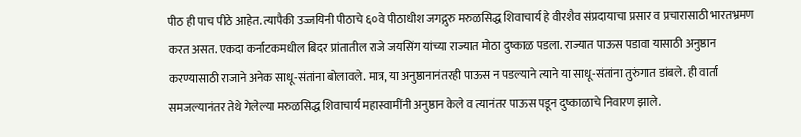पीठ ही पाच पीठे आहेत. त्यापैकी उज्जयिनी पीठाचे ६०वे पीठाधीश जगद्गुरु मरुळसिद्ध शिवाचार्य हे वीरशैव संप्रदायाचा प्रसार व प्रचारासाठी भारतभ्रमण करत असत. एकदा कर्नाटकमधील बिदर प्रांतातील राजे जयसिंग यांच्या राज्यात मोठा दुष्काळ पडला. राज्यात पाऊस पडावा यासाठी अनुष्ठान करण्यासाठी राजाने अनेक साधू-संतांना बोलावले. मात्र, या अनुष्ठानानंतरही पाऊस न पडल्याने त्याने या साधू-संतांना तुरुंगात डांबले. ही वार्ता समजल्यानंतर तेथे गेलेल्या मरुळसिद्ध शिवाचार्य महास्वामींनी अनुष्ठान केले व त्यानंतर पाऊस पडून दुष्काळाचे निवारण झाले.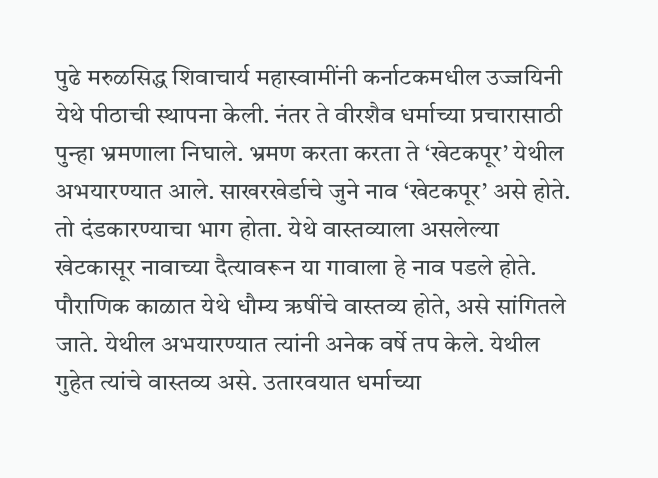पुढे मरुळसिद्ध शिवाचार्य महास्वामींनी कर्नाटकमधील उज्जयिनी येथे पीठाची स्थापना केली. नंतर ते वीरशैव धर्माच्या प्रचारासाठी पुन्हा भ्रमणाला निघाले. भ्रमण करता करता ते ‘खेटकपूर’ येथील अभयारण्यात आले. साखरखेर्डाचे जुने नाव ‘खेटकपूर’ असे होते. तो दंडकारण्याचा भाग होता. येथे वास्तव्याला असलेल्या खेटकासूर नावाच्या दैत्यावरून या गावाला हे नाव पडले होते. पौराणिक काळात येथे धौम्य ऋषींचे वास्तव्य होते, असे सांगितले जाते. येथील अभयारण्यात त्यांनी अनेक वर्षे तप केले. येथील गुहेत त्यांचे वास्तव्य असे. उतारवयात धर्माच्या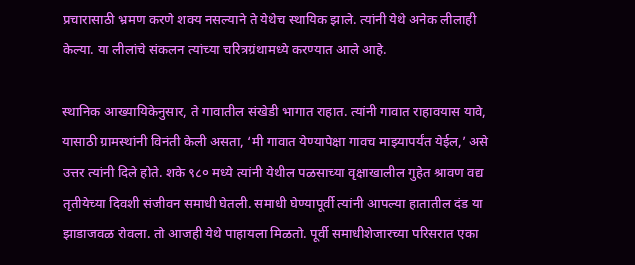प्रचारासाठी भ्रमण करणे शक्य नसल्याने ते येथेच स्थायिक झाले. त्यांनी येथे अनेक लीलाही केल्या. या लीलांचे संकलन त्यांच्या चरित्रग्रंथामध्ये करण्यात आले आहे.

स्थानिक आख्यायिकेनुसार, ते गावातील संखेडी भागात राहात. त्यांनी गावात राहावयास यावे, यासाठी ग्रामस्थांनी विनंती केली असता, ‘मी गावात येण्यापेक्षा गावच माझ्यापर्यंत येईल,’ असे उत्तर त्यांनी दिले होते. शके ९८० मध्ये त्यांनी येथील पळसाच्या वृक्षाखालील गुहेत श्रावण वद्य तृतीयेच्या दिवशी संजीवन समाधी घेतली. समाधी घेण्यापूर्वी त्यांनी आपल्या हातातील दंड या झाडाजवळ रोवला. तो आजही येथे पाहायला मिळतो. पूर्वी समाधीशेजारच्या परिसरात एका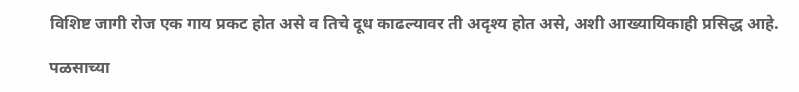विशिष्ट जागी रोज एक गाय प्रकट होत असे व तिचे दूध काढल्यावर ती अदृश्य होत असे, अशी आख्यायिकाही प्रसिद्ध आहे.

पळसाच्या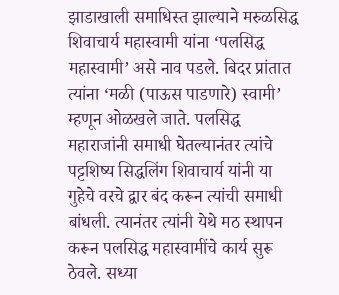झाडाखाली समाधिस्त झाल्याने मरुळसिद्ध शिवाचार्य महास्वामी यांना ‘पलसिद्ध महास्वामी’ असे नाव पडले. बिदर प्रांतात त्यांना ‘मळी (पाऊस पाडणारे) स्वामी’ म्हणून ओळखले जाते. पलसिद्ध महाराजांनी समाधी घेतल्यानंतर त्यांचे पट्टशिष्य सिद्धलिंग शिवाचार्य यांनी या गुहेचे वरचे द्वार बंद करून त्यांची समाधी बांधली. त्यानंतर त्यांनी येथे मठ स्थापन करून पलसिद्ध महास्वामींचे कार्य सुरू ठेवले. सध्या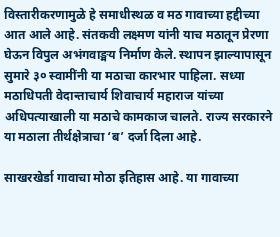विस्तारीकरणामुळे हे समाधीस्थळ व मठ गावाच्या हद्दीच्या आत आले आहे. संतकवी लक्ष्मण यांनी याच मठातून प्रेरणा घेऊन विपुल अभंगवाङ्मय निर्माण केले. स्थापन झाल्यापासून सुमारे ३० स्वामींनी या मठाचा कारभार पाहिला. सध्या मठाधिपती वेदान्ताचार्य शिवाचार्य महाराज यांच्या अधिपत्याखाली या मठाचे कामकाज चालते. राज्य सरकारने या मठाला तीर्थक्षेत्राचा ‘ब’ दर्जा दिला आहे.

साखरखेर्डा गावाचा मोठा इतिहास आहे. या गावाच्या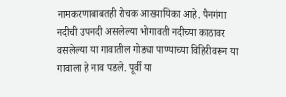नामकरणाबाबतही रोचक आख्यायिका आहे. पैनगंगा नदीची उपनदी असलेल्या भोगावती नदीच्या काठावर वसलेल्या या गावातील गोड्या पाण्याच्या विहिरीवरून या गावाला हे नाव पडले. पूर्वी या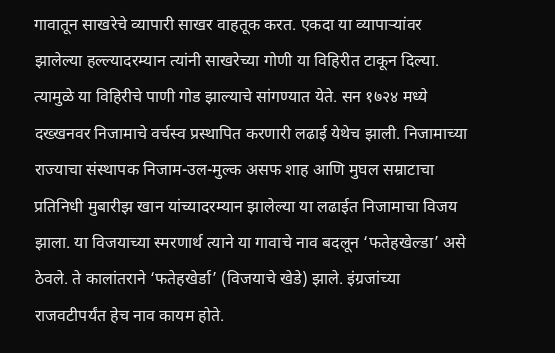गावातून साखरेचे व्यापारी साखर वाहतूक करत. एकदा या व्यापाऱ्यांवर झालेल्या हल्ल्यादरम्यान त्यांनी साखरेच्या गोणी या विहिरीत टाकून दिल्या. त्यामुळे या विहिरीचे पाणी गोड झाल्याचे सांगण्यात येते. सन १७२४ मध्ये दख्खनवर निजामाचे वर्चस्व प्रस्थापित करणारी लढाई येथेच झाली. निजामाच्या राज्याचा संस्थापक निजाम-उल-मुल्क असफ शाह आणि मुघल सम्राटाचा प्रतिनिधी मुबारीझ खान यांच्यादरम्यान झालेल्या या लढाईत निजामाचा विजय झाला. या विजयाच्या स्मरणार्थ त्याने या गावाचे नाव बदलून ‘फतेहखेल्डा’ असे ठेवले. ते कालांतराने ‘फतेहखेर्डा’ (विजयाचे खेडे) झाले. इंग्रजांच्या राजवटीपर्यंत हेच नाव कायम होते.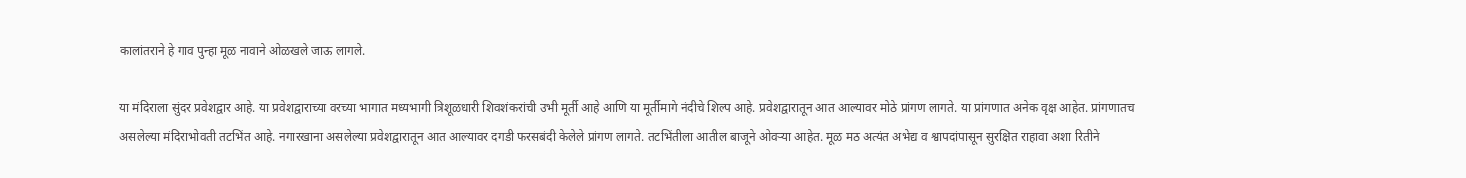कालांतराने हे गाव पुन्हा मूळ नावाने ओळखले जाऊ लागले.

या मंदिराला सुंदर प्रवेशद्वार आहे. या प्रवेशद्वाराच्या वरच्या भागात मध्यभागी त्रिशूळधारी शिवशंकरांची उभी मूर्ती आहे आणि या मूर्तीमागे नंदीचे शिल्प आहे. प्रवेशद्वारातून आत आल्यावर मोठे प्रांगण लागते. या प्रांगणात अनेक वृक्ष आहेत. प्रांगणातच असलेल्या मंदिराभोवती तटभिंत आहे. नगारखाना असलेल्या प्रवेशद्वारातून आत आल्यावर दगडी फरसबंदी केलेले प्रांगण लागते. तटभिंतीला आतील बाजूने ओवऱ्या आहेत. मूळ मठ अत्यंत अभेद्य व श्वापदांपासून सुरक्षित राहावा अशा रितीने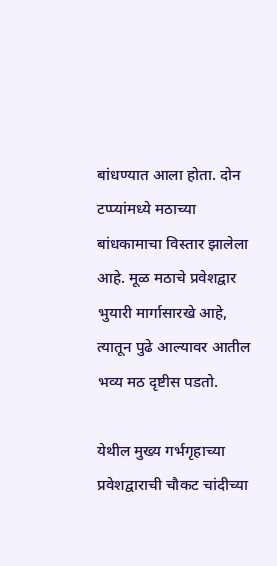बांधण्यात आला होता. दोन टप्प्यांमध्ये मठाच्या बांधकामाचा विस्तार झालेला आहे. मूळ मठाचे प्रवेशद्वार भुयारी मार्गासारखे आहे, त्यातून पुढे आल्यावर आतील भव्य मठ दृष्टीस पडतो.

येथील मुख्य गर्भगृहाच्या प्रवेशद्वाराची चौकट चांदीच्या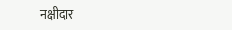नक्षीदार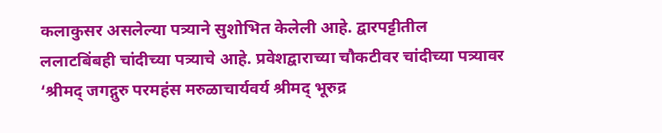कलाकुसर असलेल्या पत्र्याने सुशोभित केलेली आहे. द्वारपट्टीतील ललाटबिंबही चांदीच्या पत्र्याचे आहे. प्रवेशद्वाराच्या चौकटीवर चांदीच्या पत्र्यावर ‘श्रीमद् जगद्गुरु परमहंस मरुळाचार्यवर्य श्रीमद् भूरुद्र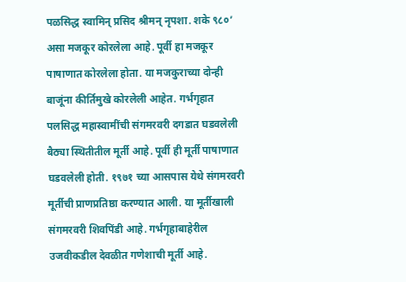पळसिद्ध स्वामिन् प्रसिद श्रीमन् नृपशा. शके ९८०’ असा मजकूर कोरलेला आहे. पूर्वी हा मजकूर पाषाणात कोरलेला होता. या मजकुराच्या दोन्ही बाजूंना कीर्तिमुखे कोरलेली आहेत. गर्भगृहात पलसिद्ध महास्वामींची संगमरवरी दगडात घडवलेली बैठ्या स्थितीतील मूर्ती आहे. पूर्वी ही मूर्ती पाषाणात घडवलेली होती. १९७१ च्या आसपास येथे संगमरवरी मूर्तीची प्राणप्रतिष्ठा करण्यात आली. या मूर्तीखाली संगमरवरी शिवपिंडी आहे. गर्भगृहाबाहेरील उजवीकडील देवळीत गणेशाची मूर्ती आहे.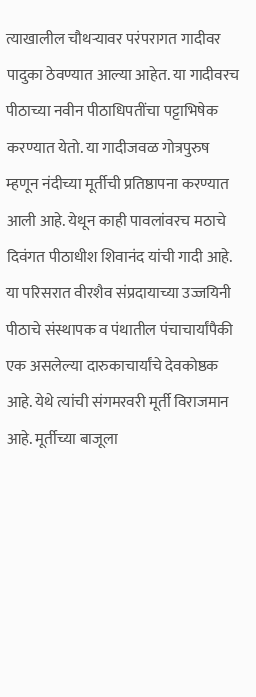त्याखालील चौथऱ्यावर परंपरागत गादीवर पादुका ठेवण्यात आल्या आहेत. या गादीवरच पीठाच्या नवीन पीठाधिपतींचा पट्टाभिषेक करण्यात येतो. या गादीजवळ गोत्रपुरुष म्हणून नंदीच्या मूर्तीची प्रतिष्ठापना करण्यात आली आहे. येथून काही पावलांवरच मठाचे दिवंगत पीठाधीश शिवानंद यांची गादी आहे. या परिसरात वीरशैव संप्रदायाच्या उज्जयिनी पीठाचे संस्थापक व पंथातील पंचाचार्यांपैकी एक असलेल्या दारुकाचार्यांचे देवकोष्ठक आहे. येथे त्यांची संगमरवरी मूर्ती विराजमान आहे. मूर्तीच्या बाजूला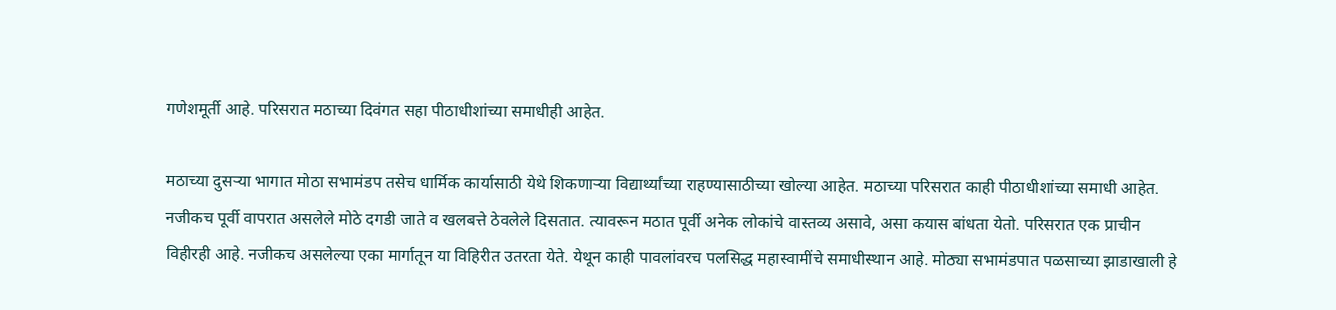गणेशमूर्ती आहे. परिसरात मठाच्या दिवंगत सहा पीठाधीशांच्या समाधीही आहेत.

मठाच्या दुसऱ्या भागात मोठा सभामंडप तसेच धार्मिक कार्यासाठी येथे शिकणाऱ्या विद्यार्थ्यांच्या राहण्यासाठीच्या खोल्या आहेत. मठाच्या परिसरात काही पीठाधीशांच्या समाधी आहेत. नजीकच पूर्वी वापरात असलेले मोठे दगडी जाते व खलबत्ते ठेवलेले दिसतात. त्यावरून मठात पूर्वी अनेक लोकांचे वास्तव्य असावे, असा कयास बांधता येतो. परिसरात एक प्राचीन विहीरही आहे. नजीकच असलेल्या एका मार्गातून या विहिरीत उतरता येते. येथून काही पावलांवरच पलसिद्ध महास्वामींचे समाधीस्थान आहे. मोठ्या सभामंडपात पळसाच्या झाडाखाली हे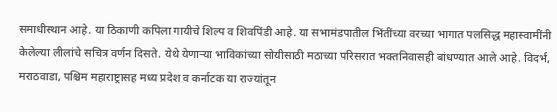समाधीस्थान आहे. या ठिकाणी कपिला गायीचे शिल्प व शिवपिंडी आहे. या सभामंडपातील भिंतींच्या वरच्या भागात पलसिद्ध महास्वामींनी केलेल्या लीलांचे सचित्र वर्णन दिसते. येथे येणाऱ्या भाविकांच्या सोयीसाठी मठाच्या परिसरात भक्तनिवासही बांधण्यात आले आहे. विदर्भ, मराठवाडा, पश्चिम महाराष्ट्रासह मध्य प्रदेश व कर्नाटक या राज्यांतून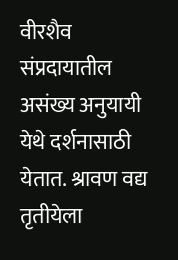वीरशैव संप्रदायातील असंख्य अनुयायी येथे दर्शनासाठी येतात. श्रावण वद्य तृतीयेला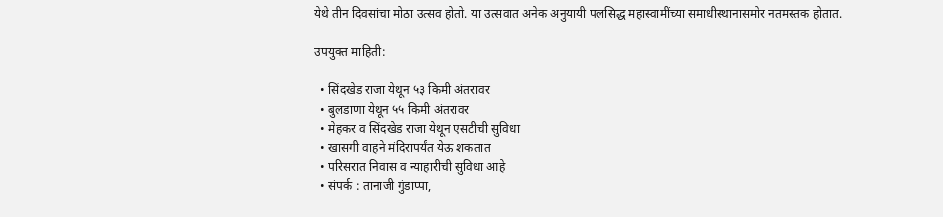येथे तीन दिवसांचा मोठा उत्सव होतो. या उत्सवात अनेक अनुयायी पलसिद्ध महास्वामींच्या समाधीस्थानासमोर नतमस्तक होतात.

उपयुक्त माहिती:

  • सिंदखेड राजा येथून ५३ किमी अंतरावर
  • बुलडाणा येथून ५५ किमी अंतरावर
  • मेहकर व सिंदखेड राजा येथून एसटीची सुविधा
  • खासगी वाहने मंदिरापर्यंत येऊ शकतात
  • परिसरात निवास व न्याहारीची सुविधा आहे
  • संपर्क : तानाजी गुंडाप्पा,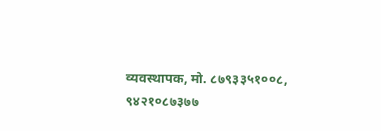व्यवस्थापक, मो. ८७९३३५१००८, ९४२१०८७३७७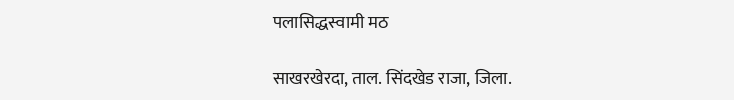पलासिद्धस्वामी मठ

साखरखेरदा, ताल. सिंदखेड राजा, जिला.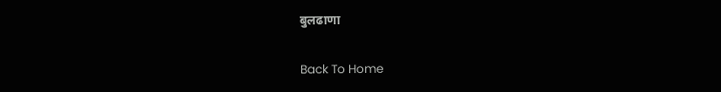बुलढाणा

Back To Home